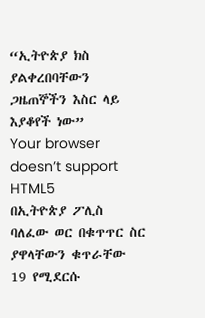“ኢትዮጵያ ክስ ያልቀረበባቸውን ጋዜጠኞችን እስር ላይ እያቆየች ነው”
Your browser doesn’t support HTML5
በኢትዮጵያ ፖሊስ ባለፈው ወር በቁጥጥር ስር ያዋላቸውን ቁጥራቸው 19 የሚደርሱ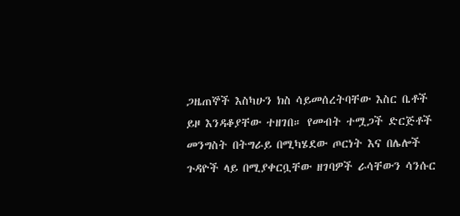ጋዜጠኞች እስካሁን ክስ ሳይመሰረትባቸው እስር ቤቶች ይዞ እንዳቆያቸው ተዘገበ። የመብት ተሟጋች ድርጅቶች መንግስት በትግራይ በሚካሄደው ጦርነት እና በሌሎች ጉዳዮች ላይ በሚያቀርቧቸው ዘገባዎች ራሳቸውን ሳንሱር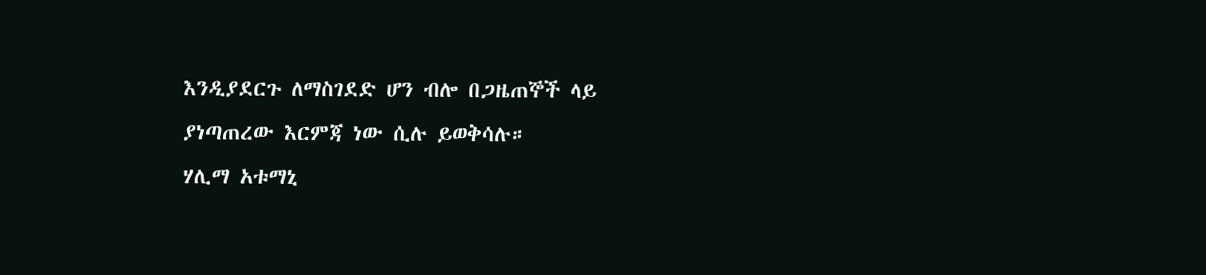እንዲያደርጉ ለማስገደድ ሆን ብሎ በጋዜጠኞች ላይ ያነጣጠረው እርምጃ ነው ሲሉ ይወቅሳሉ።
ሃሊማ አቱማኒ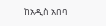ከአዲስ አበባ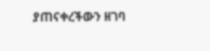ያጠናቀረችውን ዘገባ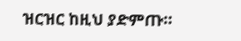ዝርዝር ከዚህ ያድምጡ።